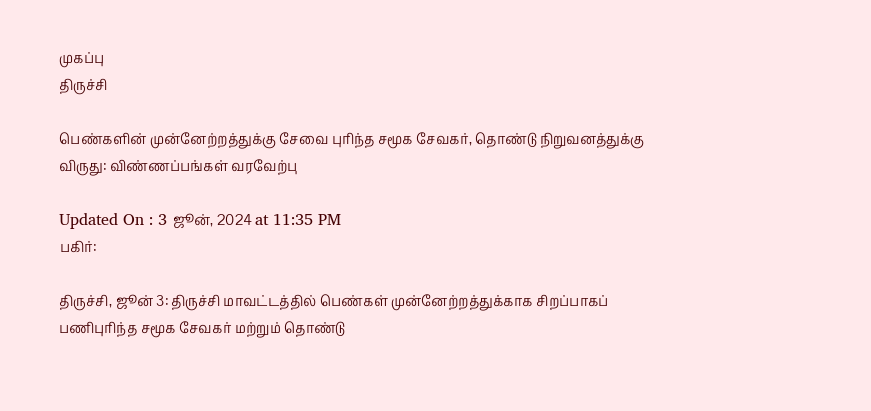முகப்பு
திருச்சி

பெண்களின் முன்னேற்றத்துக்கு சேவை புரிந்த சமூக சேவகர், தொண்டு நிறுவனத்துக்கு விருது: விண்ணப்பங்கள் வரவேற்பு

Updated On : 3 ஜூன், 2024 at 11:35 PM
பகிர்:

திருச்சி, ஜூன் 3: திருச்சி மாவட்டத்தில் பெண்கள் முன்னேற்றத்துக்காக சிறப்பாகப் பணிபுரிந்த சமூக சேவகர் மற்றும் தொண்டு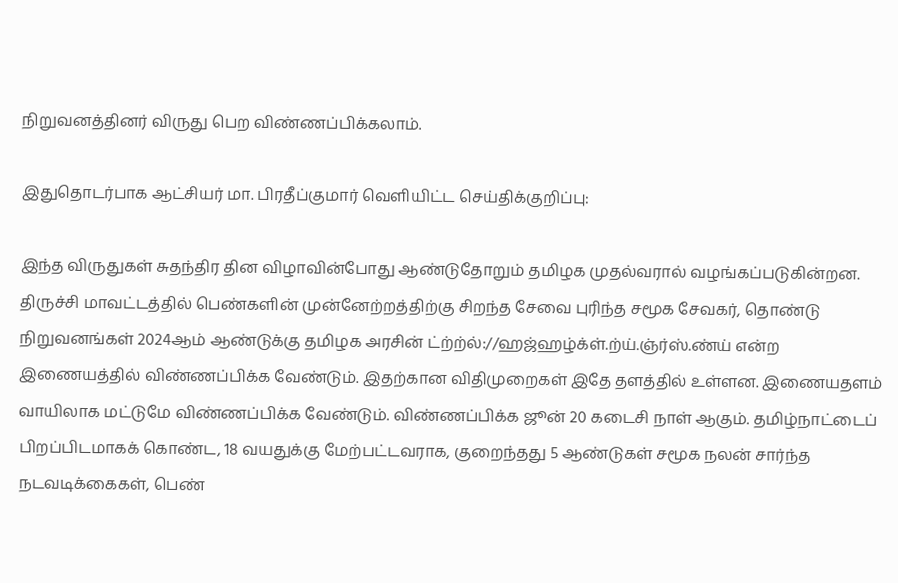நிறுவனத்தினர் விருது பெற விண்ணப்பிக்கலாம்.

இதுதொடர்பாக ஆட்சியர் மா. பிரதீப்குமார் வெளியிட்ட செய்திக்குறிப்பு:

இந்த விருதுகள் சுதந்திர தின விழாவின்போது ஆண்டுதோறும் தமிழக முதல்வரால் வழங்கப்படுகின்றன. திருச்சி மாவட்டத்தில் பெண்களின் முன்னேற்றத்திற்கு சிறந்த சேவை புரிந்த சமூக சேவகர், தொண்டு நிறுவனங்கள் 2024ஆம் ஆண்டுக்கு தமிழக அரசின் ட்ற்ற்ல்://ஹஜ்ஹழ்க்ள்.ற்ய்.ஞ்ர்ஸ்.ண்ய் என்ற இணையத்தில் விண்ணப்பிக்க வேண்டும். இதற்கான விதிமுறைகள் இதே தளத்தில் உள்ளன. இணையதளம் வாயிலாக மட்டுமே விண்ணப்பிக்க வேண்டும். விண்ணப்பிக்க ஜூன் 20 கடைசி நாள் ஆகும். தமிழ்நாட்டைப் பிறப்பிடமாகக் கொண்ட, 18 வயதுக்கு மேற்பட்டவராக, குறைந்தது 5 ஆண்டுகள் சமூக நலன் சார்ந்த நடவடிக்கைகள், பெண்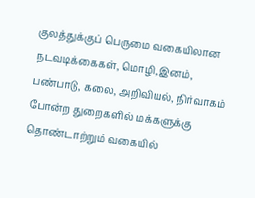குலத்துக்குப் பெருமை வகையிலான நடவடிக்கைகள், மொழி,இனம், பண்பாடு, கலை, அறிவியல், நிர்வாகம் போன்ற துறைகளில் மக்களுக்கு தொண்டாற்றும் வகையில்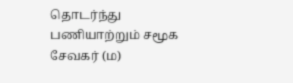தொடர்ந்து பணியாற்றும் சமூக சேவகர் (ம)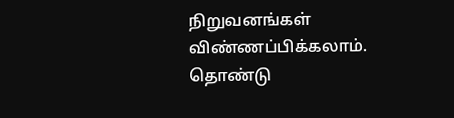நிறுவனங்கள் விண்ணப்பிக்கலாம். தொண்டு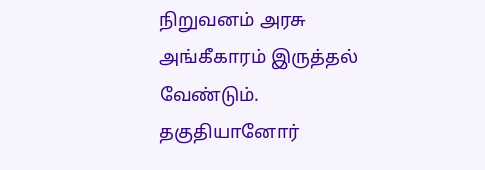நிறுவனம் அரசு அங்கீகாரம் இருத்தல் வேண்டும். தகுதியானோர்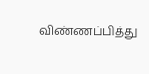விண்ணப்பித்து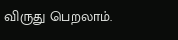விருது பெறலாம்.